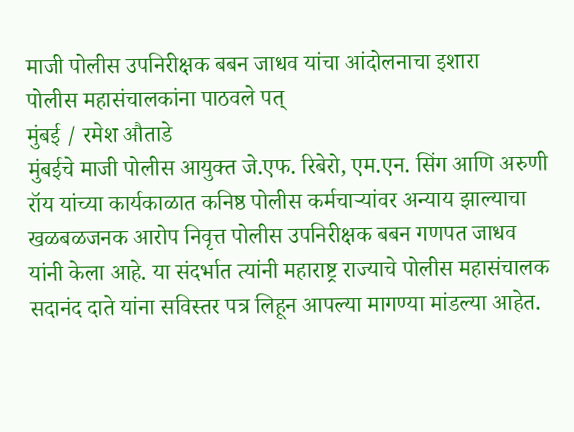माजी पोलीस उपनिरीक्षक बबन जाधव यांचा आंदोलनाचा इशारा
पोलीस महासंचालकांना पाठवले पत्
मुंबई / रमेश औताडे
मुंबईचे माजी पोलीस आयुक्त जे.एफ. रिबेरो, एम.एन. सिंग आणि अरुणी रॉय यांच्या कार्यकाळात कनिष्ठ पोलीस कर्मचाऱ्यांवर अन्याय झाल्याचा खळबळजनक आरोप निवृत्त पोलीस उपनिरीक्षक बबन गणपत जाधव यांनी केला आहे. या संदर्भात त्यांनी महाराष्ट्र राज्याचे पोलीस महासंचालक सदानंद दाते यांना सविस्तर पत्र लिहून आपल्या मागण्या मांडल्या आहेत.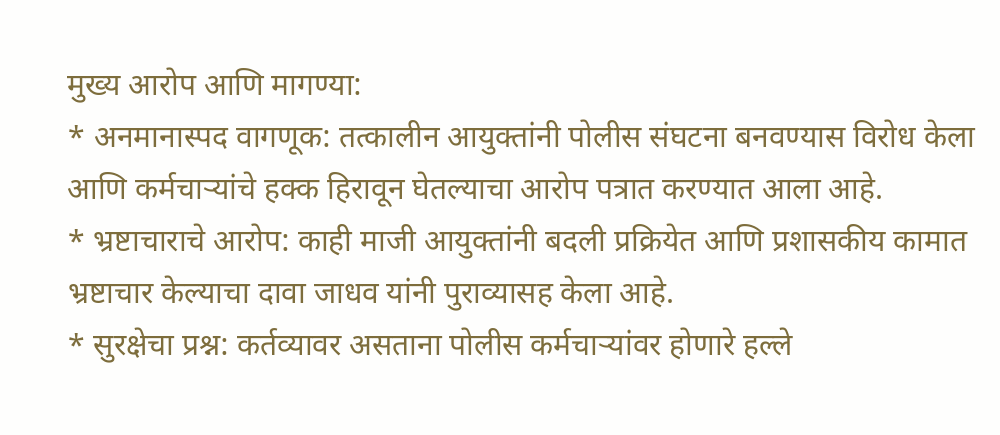मुख्य आरोप आणि मागण्या:
* अनमानास्पद वागणूक: तत्कालीन आयुक्तांनी पोलीस संघटना बनवण्यास विरोध केला आणि कर्मचाऱ्यांचे हक्क हिरावून घेतल्याचा आरोप पत्रात करण्यात आला आहे.
* भ्रष्टाचाराचे आरोप: काही माजी आयुक्तांनी बदली प्रक्रियेत आणि प्रशासकीय कामात भ्रष्टाचार केल्याचा दावा जाधव यांनी पुराव्यासह केला आहे.
* सुरक्षेचा प्रश्न: कर्तव्यावर असताना पोलीस कर्मचाऱ्यांवर होणारे हल्ले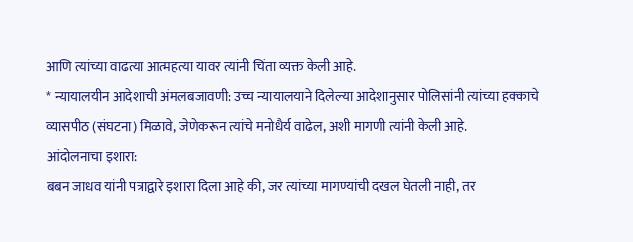आणि त्यांच्या वाढत्या आत्महत्या यावर त्यांनी चिंता व्यक्त केली आहे.
* न्यायालयीन आदेशाची अंमलबजावणी: उच्च न्यायालयाने दिलेल्या आदेशानुसार पोलिसांनी त्यांच्या हक्काचे व्यासपीठ (संघटना) मिळावे, जेणेकरून त्यांचे मनोधैर्य वाढेल, अशी मागणी त्यांनी केली आहे.
आंदोलनाचा इशारा:
बबन जाधव यांनी पत्राद्वारे इशारा दिला आहे की, जर त्यांच्या मागण्यांची दखल घेतली नाही, तर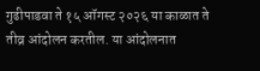गुढीपाडवा ते १५ ऑगस्ट २०२६ या काळात ते तीव्र आंदोलन करतील. या आंदोलनात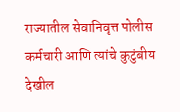राज्यातील सेवानिवृत्त पोलीस कर्मचारी आणि त्यांचे कुटुंबीय देखील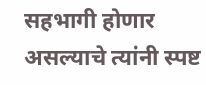सहभागी होणार असल्याचे त्यांनी स्पष्ट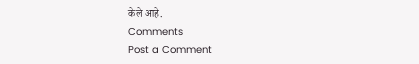केले आहे.
Comments
Post a Comment